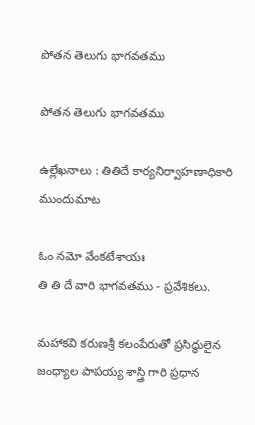పోతన తెలుగు భాగవతము

పోతన తెలుగు భాగవతము

ఉల్లేఖనాలు : తితిదే కార్యనిర్వాహణాధికారి ముందుమాట

ఓం నమో వేంకటేశాయః
తి తి దే వారి భాగవతము - ప్రవేశికలు.

మహాకవి కరుణశ్రీ కలంపేరుతో ప్రసిద్ధులైన జంధ్యాల పాపయ్య శాస్త్రి గారి ప్రధాన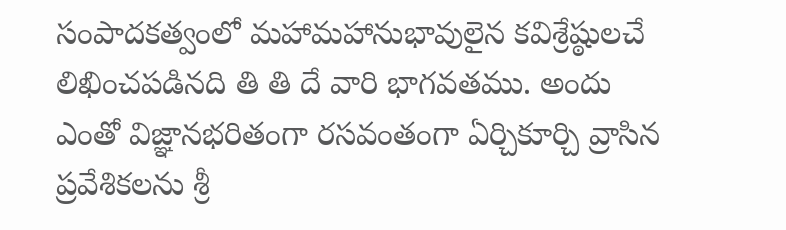సంపాదకత్వంలో మహామహానుభావులైన కవిశ్రేష్ఠులచే లిఖించపడినది తి తి దే వారి భాగవతము. అందు ఎంతో విజ్ఞానభరితంగా రసవంతంగా ఏర్చికూర్చి వ్రాసిన ప్రవేశికలను శ్రీ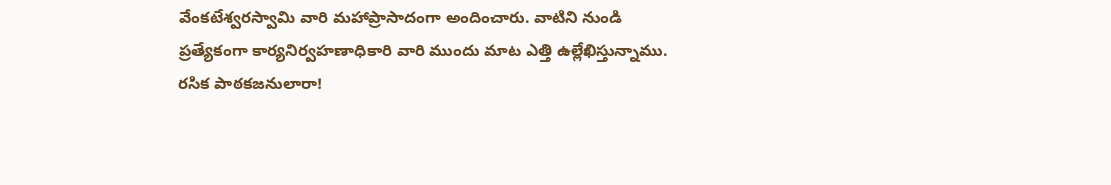వేంకటేశ్వరస్వామి వారి మహాప్రాసాదంగా అందించారు. వాటిని నుండి ప్రత్యేకంగా కార్యనిర్వహణాధికారి వారి ముందు మాట ఎత్తి ఉల్లేఖిస్తున్నాము. రసిక పాఠకజనులారా!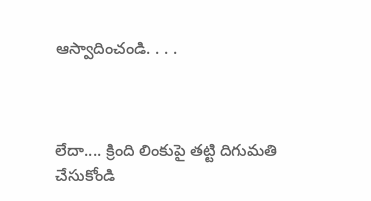ఆస్వాదించండి. . . .



లేదా.... క్రింది లింకుపై తట్టి దిగుమతి చేసుకోండి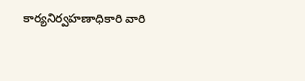కార్యనిర్వహణాధికారి వారి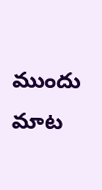ముందు మాట